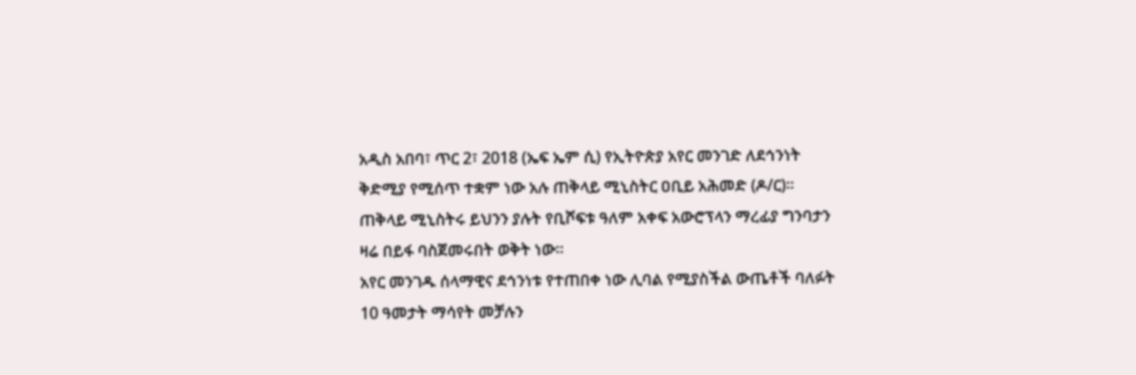አዲስ አበባ፣ ጥር 2፣ 2018 (ኤፍ ኤም ሲ) የኢትዮጵያ አየር መንገድ ለደኅንነት ቅድሚያ የሚሰጥ ተቋም ነው አሉ ጠቅላይ ሚኒስትር ዐቢይ አሕመድ (ዶ/ር)።
ጠቅላይ ሚኒስትሩ ይህንን ያሉት የቢሾፍቱ ዓለም አቀፍ አውሮፕላን ማረፊያ ግንባታን ዛሬ በይፋ ባስጀመሩበት ወቅት ነው።
አየር መንገዱ ሰላማዊና ደኅንነቱ የተጠበቀ ነው ሊባል የሚያስችል ውጤቶች ባለፉት 10 ዓመታት ማሳየት መቻሉን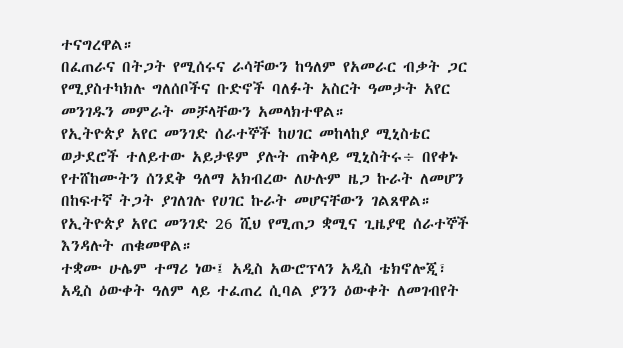ተናግረዋል።
በፈጠራና በትጋት የሚሰሩና ራሳቸውን ከዓለም የአመራር ብቃት ጋር የሚያስተካክሉ ግለሰቦችና ቡድኖች ባለፉት አስርት ዓመታት አየር መንገዱን መምራት መቻላቸውን አመላክተዋል።
የኢትዮጵያ አየር መንገድ ሰራተኞች ከሀገር መከላከያ ሚኒስቴር ወታደሮች ተለይተው አይታዩም ያሉት ጠቅላይ ሚኒስትሩ÷ በየቀኑ የተሸከሙትን ሰንደቅ ዓለማ አክብረው ለሁሉም ዜጋ ኩራት ለመሆን በከፍተኛ ትጋት ያገለገሉ የሀገር ኩራት መሆናቸውን ገልጸዋል።
የኢትዮጵያ አየር መንገድ 26 ሺህ የሚጠጋ ቋሚና ጊዜያዊ ሰራተኞች እንዳሉት ጠቁመዋል።
ተቋሙ ሁሌም ተማሪ ነው፤ አዲስ አውሮፕላን አዲስ ቴክኖሎጂ፣ አዲስ ዕውቀት ዓለም ላይ ተፈጠረ ሲባል ያንን ዕውቀት ለመገብየት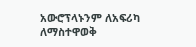አውሮፕላኑንም ለአፍሪካ ለማስተዋወቅ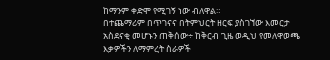ከማንም ቀድሞ የሚገኝ ነው ብለዋል።
በተጨማሪም በጥገናና በትምህርት ዘርፍ ያስገኘው እመርታ አስደናቂ መሆኑን ጠቅሰው÷ ከቅርብ ጊዜ ወዲህ የመለዋወጫ እቃዎችን ለማምረት ስራዎች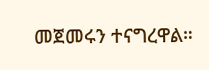መጀመሩን ተናግረዋል።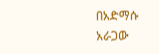በአድማሱ አራጋው